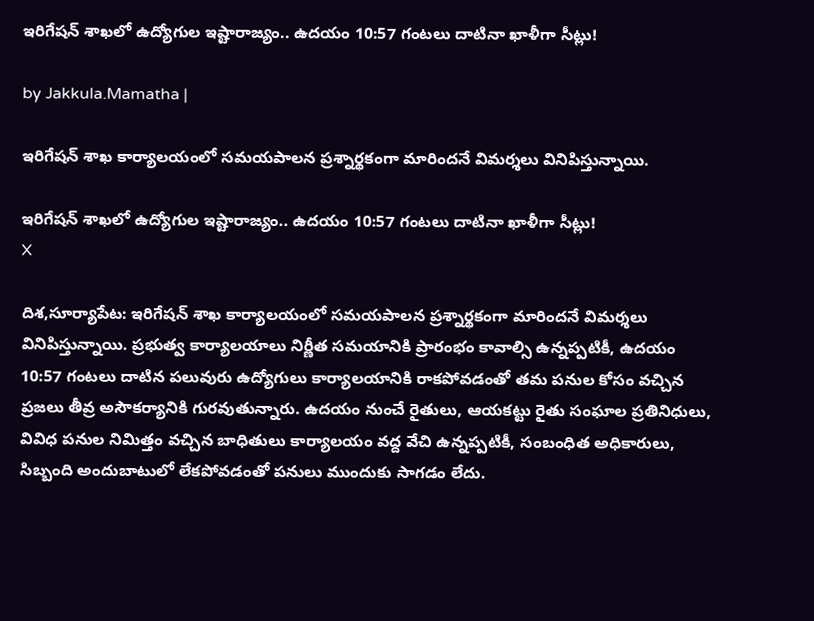ఇరిగేషన్ శాఖలో ఉద్యోగుల ఇష్టారాజ్యం.. ఉదయం 10:57 గంటలు దాటినా ఖాళీగా సీట్లు!

by Jakkula.Mamatha |

ఇరిగేషన్ శాఖ కార్యాలయంలో సమయపాలన ప్రశ్నార్థకంగా మారిందనే విమర్శలు వినిపిస్తున్నాయి.

ఇరిగేషన్ శాఖలో ఉద్యోగుల ఇష్టారాజ్యం.. ఉదయం 10:57 గంటలు దాటినా ఖాళీగా సీట్లు!
X

దిశ,సూర్యాపేట: ఇరిగేషన్ శాఖ కార్యాలయంలో సమయపాలన ప్రశ్నార్థకంగా మారిందనే విమర్శలు వినిపిస్తున్నాయి. ప్రభుత్వ కార్యాలయాలు నిర్ణీత సమయానికి ప్రారంభం కావాల్సి ఉన్నప్పటికీ, ఉదయం 10:57 గంటలు దాటిన పలువురు ఉద్యోగులు కార్యాలయానికి రాకపోవడంతో తమ పనుల కోసం వచ్చిన ప్రజలు తీవ్ర అసౌకర్యానికి గురవుతున్నారు. ఉదయం నుంచే రైతులు, ఆయకట్టు రైతు సంఘాల ప్రతినిధులు, వివిధ పనుల నిమిత్తం వచ్చిన బాధితులు కార్యాలయం వద్ద వేచి ఉన్నప్పటికీ, సంబంధిత అధికారులు, సిబ్బంది అందుబాటులో లేకపోవడంతో పనులు ముందుకు సాగడం లేదు.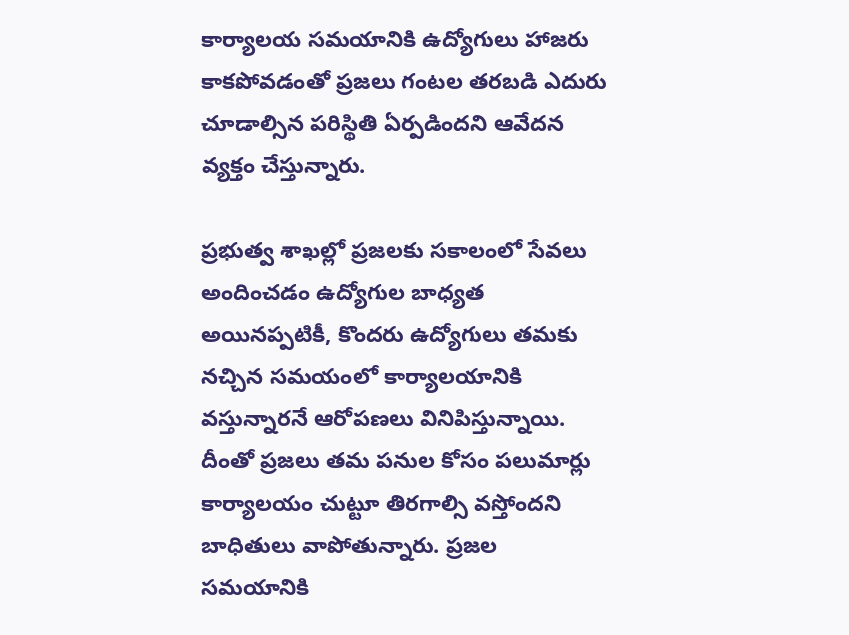కార్యాలయ సమయానికి ఉద్యోగులు హాజరు కాకపోవడంతో ప్రజలు గంటల తరబడి ఎదురు చూడాల్సిన పరిస్థితి ఏర్పడిందని ఆవేదన వ్యక్తం చేస్తున్నారు.

ప్రభుత్వ శాఖల్లో ప్రజలకు సకాలంలో సేవలు అందించడం ఉద్యోగుల బాధ్యత అయినప్పటికీ, కొందరు ఉద్యోగులు తమకు నచ్చిన సమయంలో కార్యాలయానికి వస్తున్నారనే ఆరోపణలు వినిపిస్తున్నాయి. దీంతో ప్రజలు తమ పనుల కోసం పలుమార్లు కార్యాలయం చుట్టూ తిరగాల్సి వస్తోందని బాధితులు వాపోతున్నారు. ప్రజల సమయానికి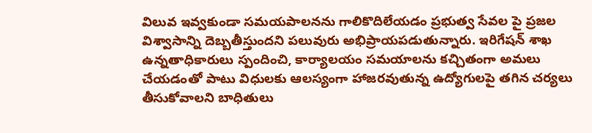విలువ ఇవ్వకుండా సమయపాలనను గాలికొదిలేయడం ప్రభుత్వ సేవల పై ప్రజల విశ్వాసాన్ని దెబ్బతీస్తుందని పలువురు అభిప్రాయపడుతున్నారు. ఇరిగేషన్ శాఖ ఉన్నతాధికారులు స్పందించి, కార్యాలయం సమయాలను కచ్చితంగా అమలు చేయడంతో పాటు విధులకు ఆలస్యంగా హాజరవుతున్న ఉద్యోగులపై తగిన చర్యలు తీసుకోవాలని బాధితులు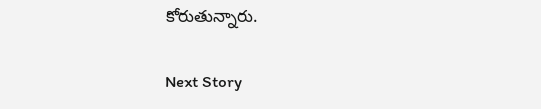కోరుతున్నారు.

Next Story